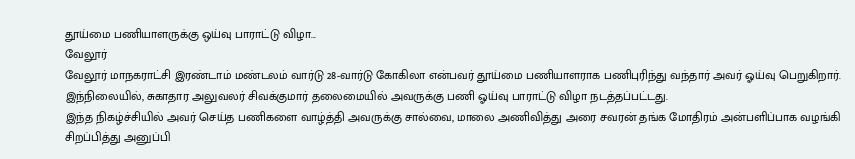தூய்மை பணியாளருக்கு ஒய்வு பாராட்டு விழா...
வேலூர்
வேலூர் மாநகராட்சி இரண்டாம் மண்டலம் வார்டு 28-வார்டு கோகிலா என்பவர் தூய்மை பணியாளராக பணிபுரிந்து வந்தார் அவர் ஓய்வு பெறுகிறார்.
இந்நிலையில், சுகாதார அலுவலர் சிவக்குமார் தலைமையில் அவருக்கு பணி ஓய்வு பாராட்டு விழா நடத்தப்பட்டது.
இந்த நிகழ்ச்சியில் அவர் செய்த பணிகளை வாழ்த்தி அவருக்கு சால்வை, மாலை அணிவித்து அரை சவரன் தங்க மோதிரம் அன்பளிப்பாக வழங்கி சிறப்பித்து அனுப்பி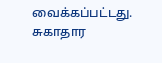வைக்கப்பட்டது. சுகாதார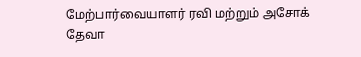மேற்பார்வையாளர் ரவி மற்றும் அசோக் தேவா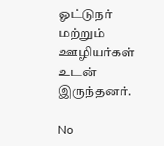ஓட்டுநர் மற்றும் ஊழியர்கள் உடன் இருந்தனர்.

No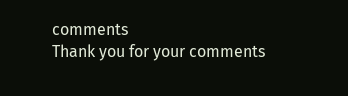comments
Thank you for your comments